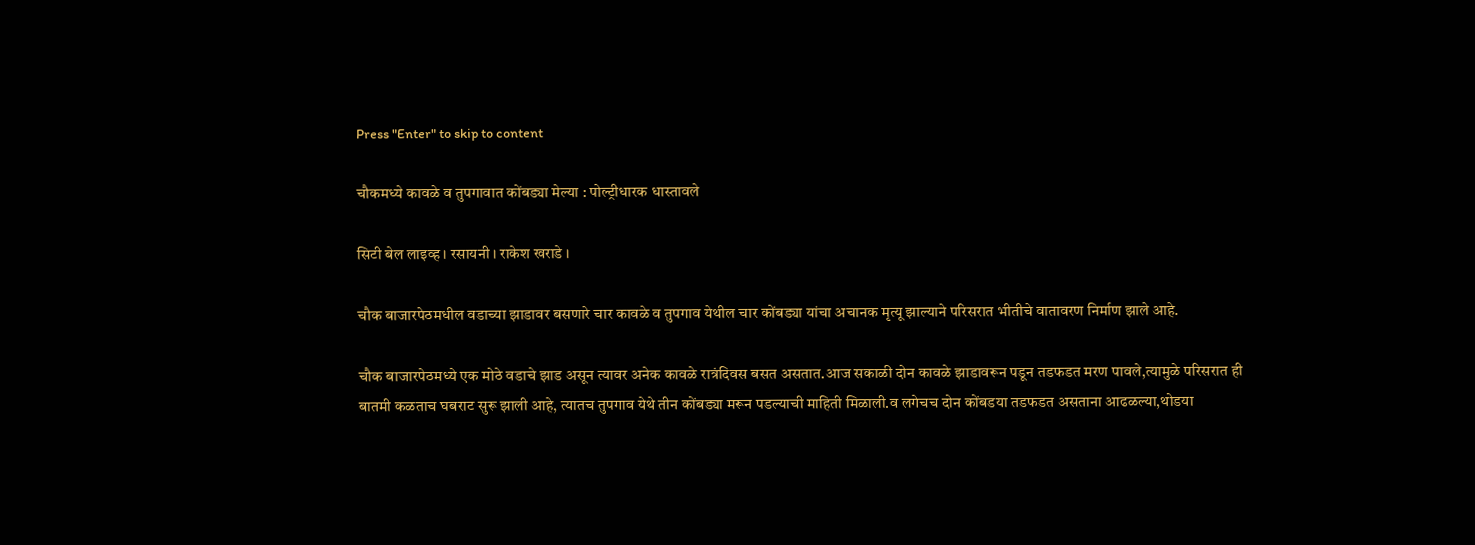Press "Enter" to skip to content

चौकमध्ये कावळे व तुपगावात कोंबड्या मेल्या : पोल्ट्रीधारक धास्तावले

सिटी बेल लाइव्ह । रसायनी । राकेश खराडे ।

चौक बाजारपेठमधील वडाच्या झाडावर बसणारे चार कावळे व तुपगाव येथील चार कोंबड्या यांचा अचानक मृत्यू झाल्याने परिसरात भीतीचे वातावरण निर्माण झाले आहे.

चौक बाजारपेठमध्ये एक मोठे वडाचे झाड असून त्यावर अनेक कावळे रात्रंदिवस बसत असतात.आज सकाळी दोन कावळे झाडावरून पडून तडफडत मरण पावले,त्यामुळे परिसरात ही बातमी कळताच घबराट सुरू झाली आहे, त्यातच तुपगाव येथे तीन कोंबड्या मरून पडल्याची माहिती मिळाली.व लगेचच दोन कोंबडया तडफडत असताना आढळल्या,थोडया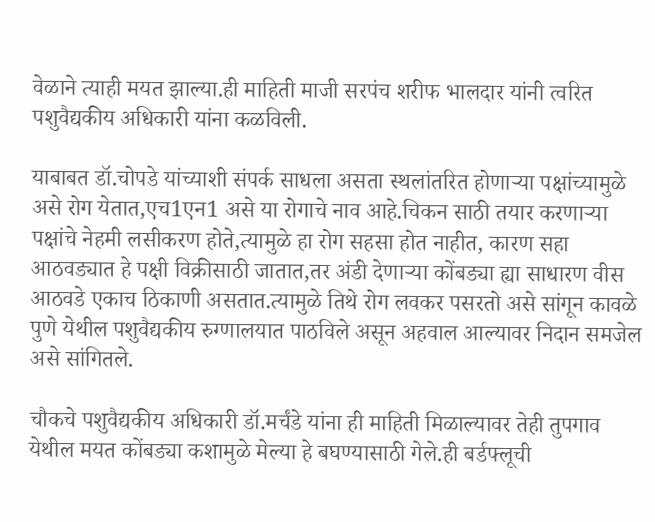वेळाने त्याही मयत झाल्या.ही माहिती माजी सरपंच शरीफ भालदार यांनी त्वरित पशुवैद्यकीय अधिकारी यांना कळविली.

याबाबत डॉ.चोपडे यांच्याशी संपर्क साधला असता स्थलांतरित होणाऱ्या पक्षांच्यामुळे असे रोग येतात,एच1एन1 असे या रोगाचे नाव आहे.चिकन साठी तयार करणाऱ्या पक्षांचे नेहमी लसीकरण होते,त्यामुळे हा रोग सहसा होत नाहीत, कारण सहा आठवड्यात हे पक्षी विक्रीसाठी जातात,तर अंडी देणाऱ्या कोंबड्या ह्या साधारण वीस आठवडे एकाच ठिकाणी असतात.त्यामुळे तिथे रोग लवकर पसरतो असे सांगून कावळे पुणे येथील पशुवैद्यकीय रुग्णालयात पाठविले असून अहवाल आल्यावर निदान समजेल असे सांगितले.

चौकचे पशुवैद्यकीय अधिकारी डॉ.मर्चंडे यांना ही माहिती मिळाल्यावर तेही तुपगाव येथील मयत कोंबड्या कशामुळे मेल्या हे बघण्यासाठी गेले.ही बर्डफ्लूची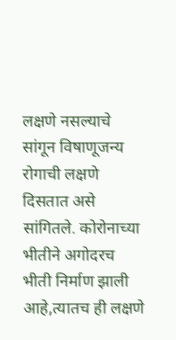लक्षणे नसल्याचे सांगून विषाणूजन्य रोगाची लक्षणे दिसतात असे सांगितले. कोरोनाच्या भीतीने अगोदरच भीती निर्माण झाली आहे,त्यातच ही लक्षणे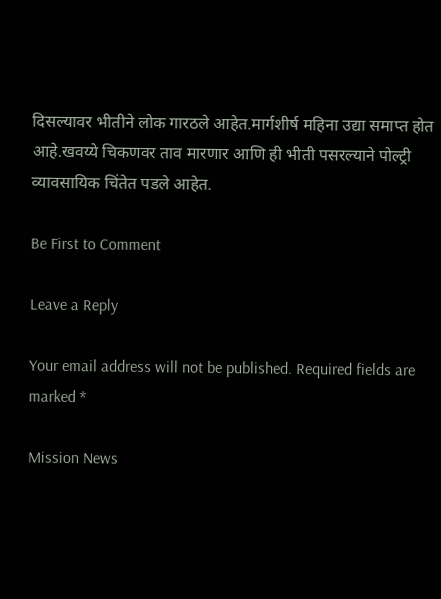दिसल्यावर भीतीने लोक गारठले आहेत.मार्गशीर्ष महिना उद्या समाप्त होत आहे.खवय्ये चिकणवर ताव मारणार आणि ही भीती पसरल्याने पोल्ट्री व्यावसायिक चिंतेत पडले आहेत.

Be First to Comment

Leave a Reply

Your email address will not be published. Required fields are marked *

Mission News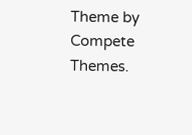Theme by Compete Themes.